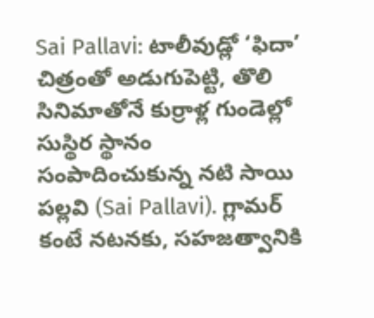Sai Pallavi: టాలీవుడ్లో ‘ఫిదా’ చిత్రంతో అడుగుపెట్టి, తొలి సినిమాతోనే కుర్రాళ్ల గుండెల్లో సుస్థిర స్థానం సంపాదించుకున్న నటి సాయి పల్లవి (Sai Pallavi). గ్లామర్ కంటే నటనకు, సహజత్వానికి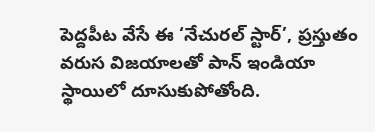పెద్దపీట వేసే ఈ ‘నేచురల్ స్టార్’, ప్రస్తుతం వరుస విజయాలతో పాన్ ఇండియా స్థాయిలో దూసుకుపోతోంది.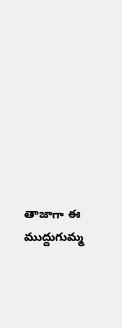తాజాగా ఈ ముద్దుగుమ్మ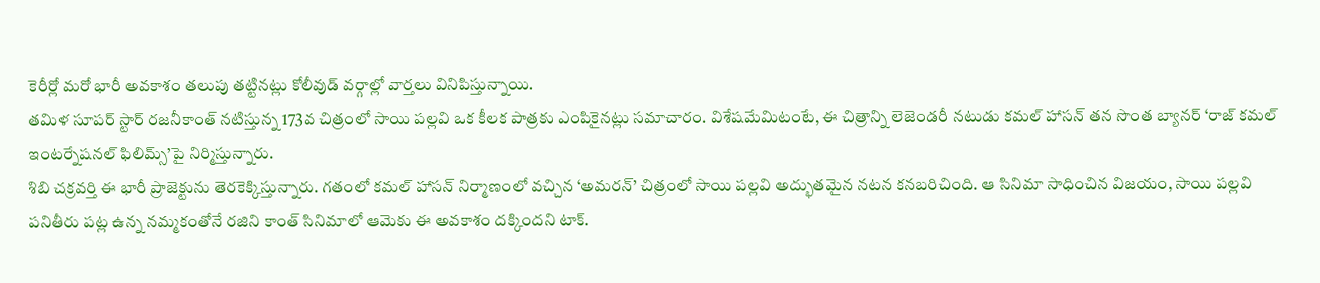కెరీర్లో మరో భారీ అవకాశం తలుపు తట్టినట్లు కోలీవుడ్ వర్గాల్లో వార్తలు వినిపిస్తున్నాయి.
తమిళ సూపర్ స్టార్ రజనీకాంత్ నటిస్తున్న 173వ చిత్రంలో సాయి పల్లవి ఒక కీలక పాత్రకు ఎంపికైనట్లు సమాచారం. విశేషమేమిటంటే, ఈ చిత్రాన్ని లెజెండరీ నటుడు కమల్ హాసన్ తన సొంత బ్యానర్ ‘రాజ్ కమల్ ఇంటర్నేషనల్ ఫిలిమ్స్’పై నిర్మిస్తున్నారు.
శిబి చక్రవర్తి ఈ భారీ ప్రాజెక్టును తెరకెక్కిస్తున్నారు. గతంలో కమల్ హాసన్ నిర్మాణంలో వచ్చిన ‘అమరన్’ చిత్రంలో సాయి పల్లవి అద్భుతమైన నటన కనబరిచింది. ఆ సినిమా సాధించిన విజయం, సాయి పల్లవి పనితీరు పట్ల ఉన్న నమ్మకంతోనే రజిని కాంత్ సినిమాలో ఆమెకు ఈ అవకాశం దక్కిందని టాక్.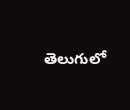తెలుగులో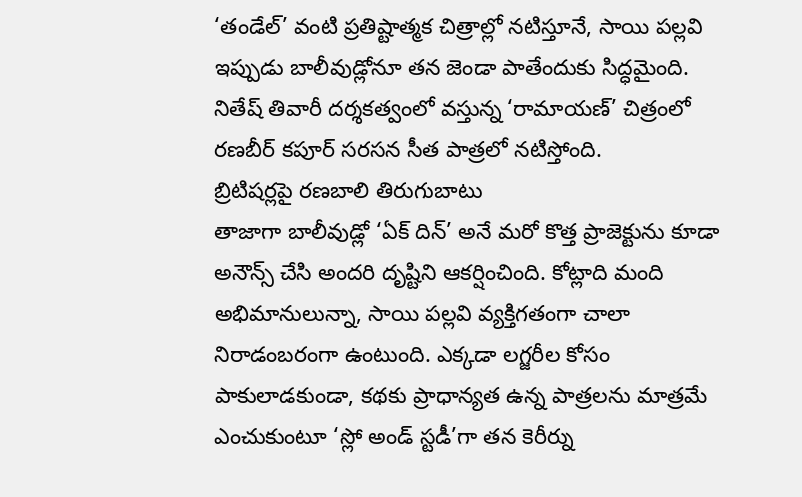‘తండేల్’ వంటి ప్రతిష్టాత్మక చిత్రాల్లో నటిస్తూనే, సాయి పల్లవి ఇప్పుడు బాలీవుడ్లోనూ తన జెండా పాతేందుకు సిద్ధమైంది. నితేష్ తివారీ దర్శకత్వంలో వస్తున్న ‘రామాయణ్’ చిత్రంలో రణబీర్ కపూర్ సరసన సీత పాత్రలో నటిస్తోంది.
బ్రిటిషర్లపై రణబాలి తిరుగుబాటు
తాజాగా బాలీవుడ్లో ‘ఏక్ దిన్’ అనే మరో కొత్త ప్రాజెక్టును కూడా అనౌన్స్ చేసి అందరి దృష్టిని ఆకర్షించింది. కోట్లాది మంది అభిమానులున్నా, సాయి పల్లవి వ్యక్తిగతంగా చాలా నిరాడంబరంగా ఉంటుంది. ఎక్కడా లగ్జరీల కోసం పాకులాడకుండా, కథకు ప్రాధాన్యత ఉన్న పాత్రలను మాత్రమే ఎంచుకుంటూ ‘స్లో అండ్ స్టడీ’గా తన కెరీర్ను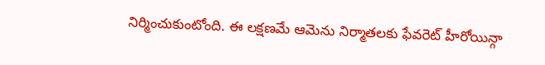నిర్మించుకుంటోంది. ఈ లక్షణమే ఆమెను నిర్మాతలకు ఫేవరెట్ హీరోయిన్గా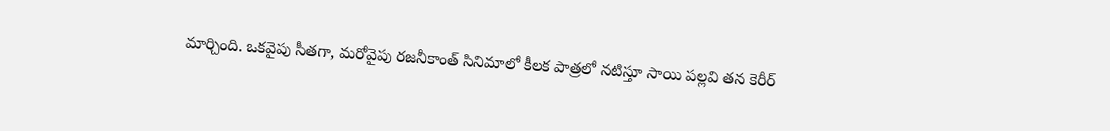మార్చింది. ఒకవైపు సీతగా, మరోవైపు రజనీకాంత్ సినిమాలో కీలక పాత్రలో నటిస్తూ సాయి పల్లవి తన కెరీర్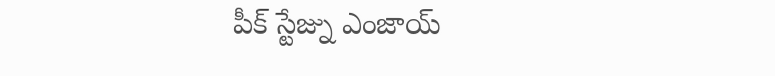పీక్ స్టేజ్ను ఎంజాయ్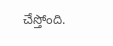చేస్తోంది.